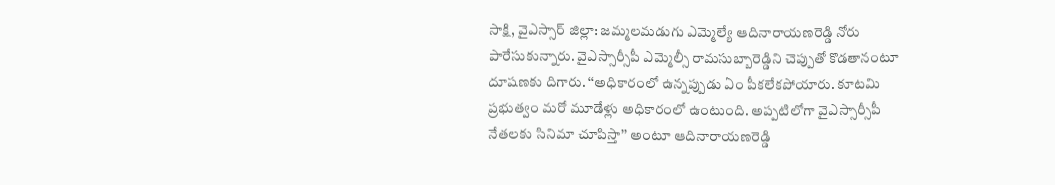సాక్షి, వైఎస్సార్ జిల్లా: జమ్మలమడుగు ఎమ్మెల్యే ఆదినారాయణరెడ్డి నోరు పారేసుకున్నారు. వైఎస్సార్సీపీ ఎమ్మెల్సీ రామసుబ్బారెడ్డిని చెప్పుతో కొడతానంటూ దూషణకు దిగారు. ‘‘అధికారంలో ఉన్నప్పుడు ఏం పీకలేకపోయారు. కూటమి ప్రభుత్వం మరో మూడేళ్లు అధికారంలో ఉంటుంది. అప్పటిలోగా వైఎస్సార్సీపీ నేతలకు సినిమా చూపిస్తా’’ అంటూ ఆదినారాయణరెడ్డి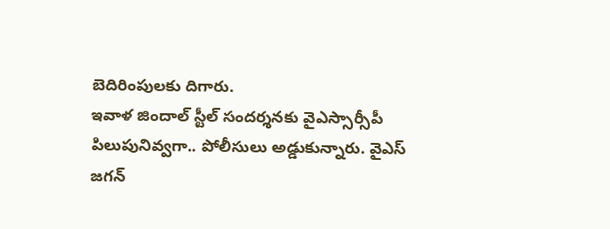బెదిరింపులకు దిగారు.
ఇవాళ జిందాల్ స్టీల్ సందర్శనకు వైఎస్సార్సీపీ పిలుపునివ్వగా.. పోలీసులు అడ్డుకున్నారు. వైఎస్ జగన్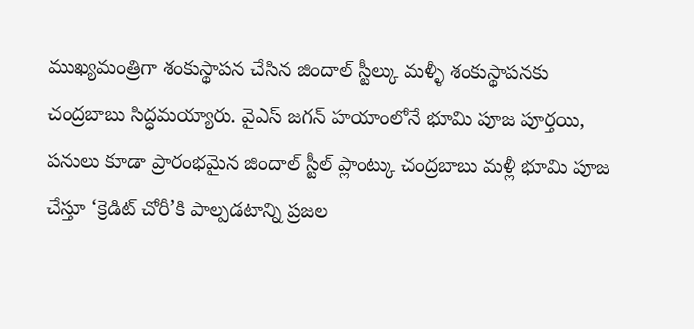ముఖ్యమంత్రిగా శంకుస్థాపన చేసిన జిందాల్ స్టీల్కు మళ్ళీ శంకుస్థాపనకు చంద్రబాబు సిద్ధమయ్యారు. వైఎస్ జగన్ హయాంలోనే భూమి పూజ పూర్తయి, పనులు కూడా ప్రారంభమైన జిందాల్ స్టీల్ ప్లాంట్కు చంద్రబాబు మళ్లీ భూమి పూజ చేస్తూ ‘క్రెడిట్ చోరీ’కి పాల్పడటాన్ని ప్రజల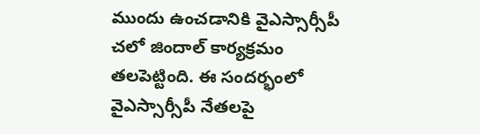ముందు ఉంచడానికి వైఎస్సార్సీపీ చలో జిందాల్ కార్యక్రమం తలపెట్టింది. ఈ సందర్భంలో వైఎస్సార్సీపీ నేతలపై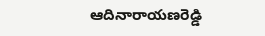ఆదినారాయణరెడ్డి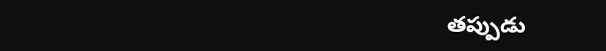తప్పుడు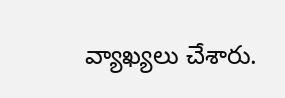వ్యాఖ్యలు చేశారు.